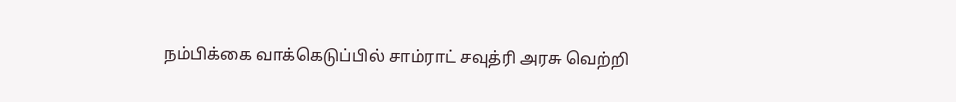நம்பிக்கை வாக்கெடுப்பில் சாம்ராட் சவுத்ரி அரசு வெற்றி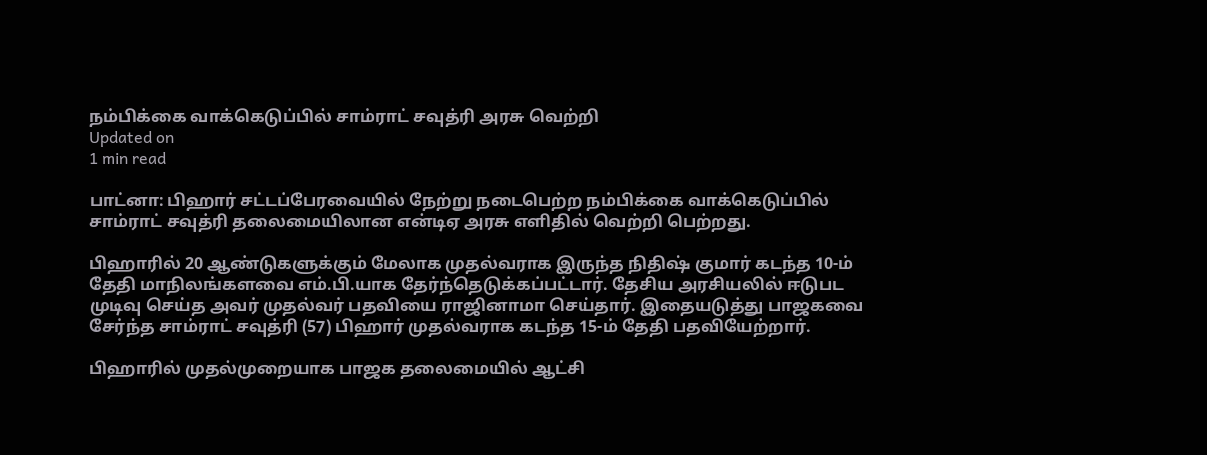நம்பிக்கை வாக்கெடுப்பில் சாம்ராட் சவுத்ரி அரசு வெற்றி
Updated on
1 min read

பாட்னா: பிஹார் சட்டப்பேரவையில் நேற்று நடைபெற்ற நம்பிக்கை வாக்கெடுப்பில் சாம்ராட் சவுத்ரி தலைமையிலான என்டிஏ அரசு எளிதில் வெற்றி பெற்றது.

பிஹாரில் 20 ஆண்டுகளுக்கும் மேலாக முதல்வராக இருந்த நிதிஷ் குமார் கடந்த 10-ம் தேதி மாநிலங்களவை எம்.பி.யாக தேர்ந்தெடுக்கப்பட்டார். தேசிய அரசியலில் ஈடுபட முடிவு செய்த அவர் முதல்வர் பதவியை ராஜினாமா செய்தார். இதையடுத்து பாஜகவை சேர்ந்த சாம்ராட் சவுத்ரி (57) பிஹார் முதல்வராக கடந்த 15-ம் தேதி பதவியேற்றார்.

பிஹாரில் முதல்முறையாக பாஜக தலைமையில் ஆட்சி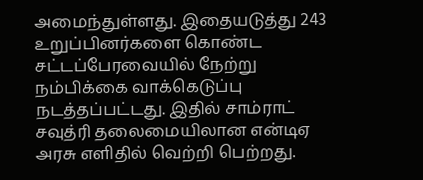அமைந்துள்ளது. இதையடுத்து 243 உறுப்பினர்களை கொண்ட சட்டப்பேரவையில் நேற்று நம்பிக்கை வாக்கெடுப்பு நடத்தப்பட்டது. இதில் சாம்ராட் சவுத்ரி தலைமையிலான என்டிஏ அரசு எளிதில் வெற்றி பெற்றது.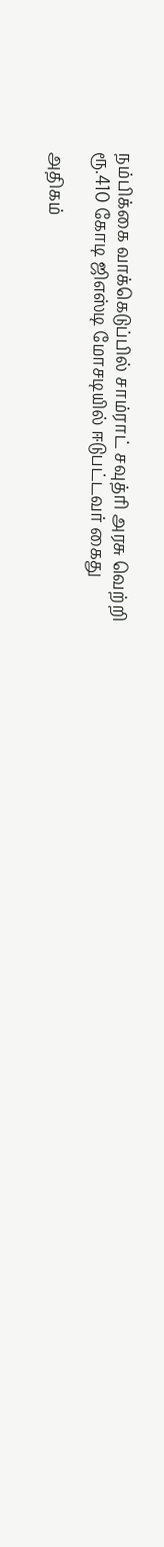நம்பிக்கை வாக்கெடுப்பில் சாம்ராட் சவுத்ரி அரசு வெற்றி
ரூ.410 கோடி ஜிஎஸ்டி மோசடியில் ஈடுபட்டவர் கைது

அதிகம்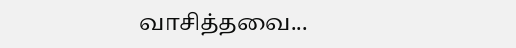வாசித்தவை...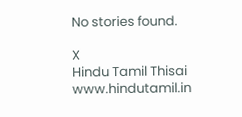No stories found.

X
Hindu Tamil Thisai
www.hindutamil.in